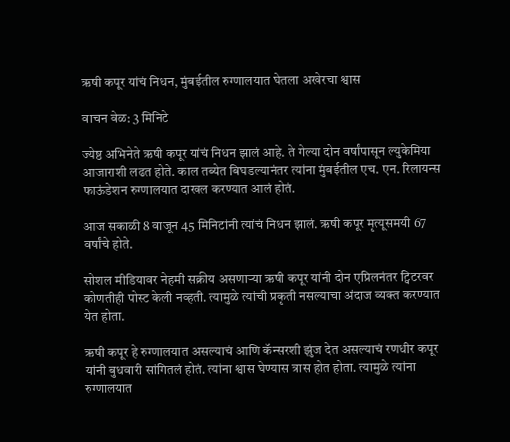ऋषी कपूर यांचं निधन, मुंबईतील रुग्णालयात घेतला अखेरचा श्वास

वाचन वेळ: 3 मिनिटे

ज्येष्ठ अभिनेते ऋषी कपूर यांचं निधन झालं आहे. ते गेल्या दोन वर्षांपासून ल्युकेमिया आजाराशी लढत होते. काल तब्येत बिघडल्यानंतर त्यांना मुंबईतील एच. एन. रिलायन्स फाऊंडेशन रुग्णालयात दाखल करण्यात आलं होतं.

आज सकाळी 8 वाजून 45 मिनिटांनी त्यांचं निधन झालं. ऋषी कपूर मृत्यूसमयी 67 वर्षांचे होते.

सोशल मीडियावर नेहमी सक्रीय असणाऱ्या ऋषी कपूर यांनी दोन एप्रिलनंतर ट्विटरवर कोणतीही पोस्ट केली नव्हती. त्यामुळे त्यांची प्रकृती नसल्याचा अंदाज व्यक्त करण्यात येत होता.

ऋषी कपूर हे रुग्णालयात असल्याचं आणि कॅन्सरशी झुंज देत असल्याचं रणधीर कपूर यांनी बुधवारी सांगितलं होतं. त्यांना श्वास घेण्यास त्रास होत होता. त्यामुळे त्यांना रुग्णालयात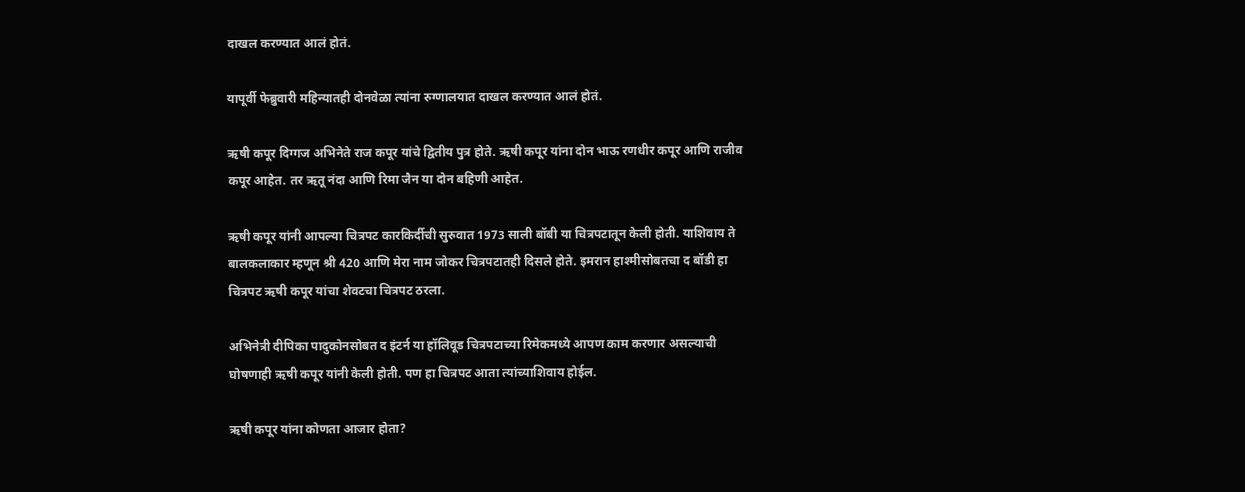दाखल करण्यात आलं होतं.

यापूर्वी फेब्रुवारी महिन्यातही दोनवेळा त्यांना रुग्णालयात दाखल करण्यात आलं होतं.

ऋषी कपूर दिग्गज अभिनेते राज कपूर यांचे द्वितीय पुत्र होते. ऋषी कपूर यांना दोन भाऊ रणधीर कपूर आणि राजीव कपूर आहेत. तर ऋतू नंदा आणि रिमा जैन या दोन बहिणी आहेत.

ऋषी कपूर यांनी आपल्या चित्रपट कारकिर्दीची सुरुवात 1973 साली बॉबी या चित्रपटातून केली होती. याशिवाय ते बालकलाकार म्हणून श्री 420 आणि मेरा नाम जोकर चित्रपटातही दिसले होते. इमरान हाश्मीसोबतचा द बॉडी हा चित्रपट ऋषी कपूर यांचा शेवटचा चित्रपट ठरला.

अभिनेत्री दीपिका पादुकोनसोबत द इंटर्न या हॉलिवूड चित्रपटाच्या रिमेकमध्ये आपण काम करणार असल्याची घोषणाही ऋषी कपूर यांनी केली होती. पण हा चित्रपट आता त्यांच्याशिवाय होईल.

ऋषी कपूर यांना कोणता आजार होता?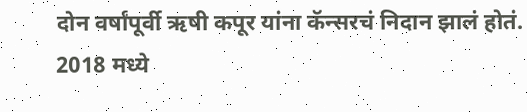दोन वर्षांपूर्वी ऋषी कपूर यांना कॅन्सरचं निदान झालं होतं. 2018 मध्ये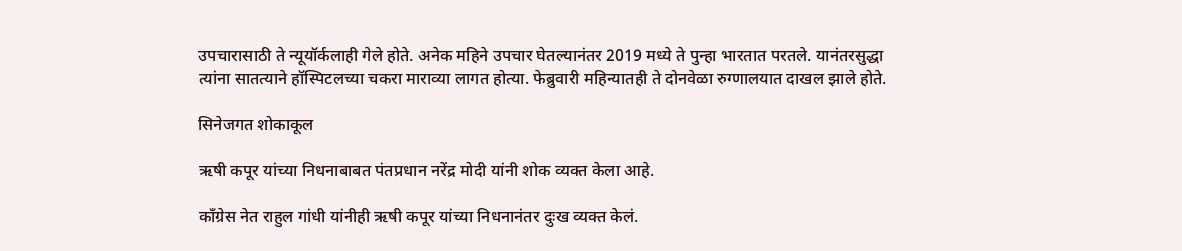उपचारासाठी ते न्यूयॉर्कलाही गेले होते. अनेक महिने उपचार घेतल्यानंतर 2019 मध्ये ते पुन्हा भारतात परतले. यानंतरसुद्धा त्यांना सातत्याने हॉस्पिटलच्या चकरा माराव्या लागत होत्या. फेब्रुवारी महिन्यातही ते दोनवेळा रुग्णालयात दाखल झाले होते.

सिनेजगत शोकाकूल

ऋषी कपूर यांच्या निधनाबाबत पंतप्रधान नरेंद्र मोदी यांनी शोक व्यक्त केला आहे.

काँग्रेस नेत राहुल गांधी यांनीही ऋषी कपूर यांच्या निधनानंतर दुःख व्यक्त केलं.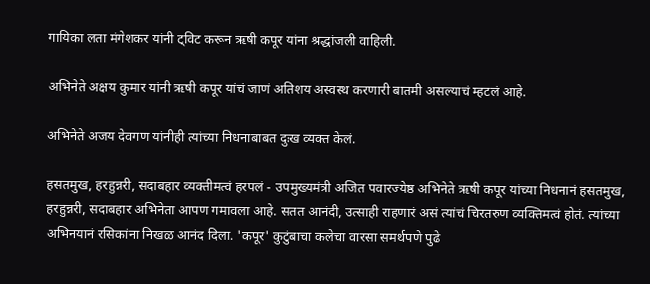गायिका लता मंगेशकर यांनी ट्विट करून ऋषी कपूर यांना श्रद्धांजली वाहिली.

अभिनेते अक्षय कुमार यांनी ऋषी कपूर यांचं जाणं अतिशय अस्वस्थ करणारी बातमी असल्याचं म्हटलं आहे.

अभिनेते अजय देवगण यांनीही त्यांच्या निधनाबाबत दुःख व्यक्त केलं.

हसतमुख, हरहुन्नरी, सदाबहार व्यक्तीमत्वं हरपलं - उपमुख्यमंत्री अजित पवारज्येष्ठ अभिनेते ऋषी कपूर यांच्या निधनानं हसतमुख, हरहुन्नरी, सदाबहार अभिनेता आपण गमावला आहे. सतत आनंदी, उत्साही राहणारं असं त्यांचं चिरतरुण व्यक्तिमत्वं होतं. त्यांच्या अभिनयानं रसिकांना निखळ आनंद दिला. 'कपूर' कुटुंबाचा कलेचा वारसा समर्थपणे पुढे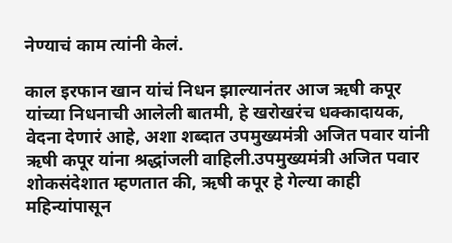नेण्याचं काम त्यांनी केलं.

काल इरफान खान यांचं निधन झाल्यानंतर आज ऋषी कपूर यांच्या निधनाची आलेली बातमी, हे खरोखरंच धक्कादायक, वेदना देणारं आहे, अशा शब्दात उपमुख्यमंत्री अजित पवार यांनी ऋषी कपूर यांना श्रद्धांजली वाहिली.उपमुख्यमंत्री अजित पवार शोकसंदेशात म्हणतात की, ऋषी कपूर हे गेल्या काही महिन्यांपासून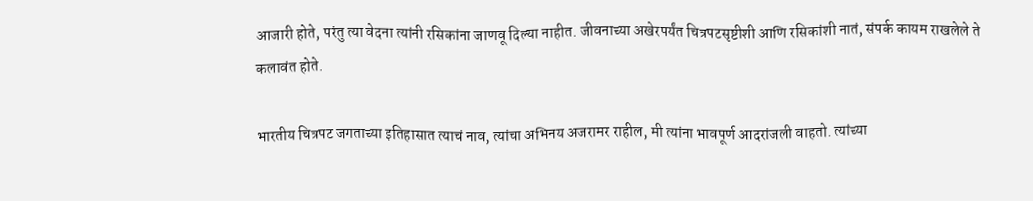आजारी होते, परंतु त्या वेदना त्यांनी रसिकांना जाणवू दिल्या नाहीत. जीवनाच्या अखेरपर्यंत चित्रपटसृष्टीशी आणि रसिकांशी नातं, संपर्क कायम राखलेले ते कलावंत होते.

भारतीय चित्रपट जगताच्या इतिहासात त्याचं नाव, त्यांचा अभिनय अजरामर राहील, मी त्यांना भावपूर्ण आदरांजली वाहतो. त्यांच्या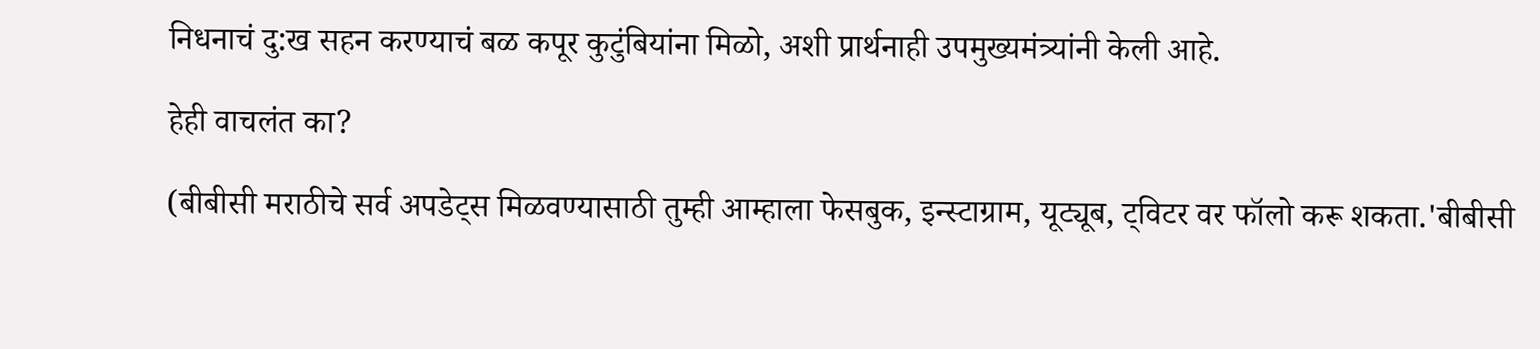निधनाचं दु:ख सहन करण्याचं बळ कपूर कुटुंबियांना मिळो, अशी प्रार्थनाही उपमुख्यमंत्र्यांनी केली आहे.

हेही वाचलंत का?

(बीबीसी मराठीचे सर्व अपडेट्स मिळवण्यासाठी तुम्ही आम्हाला फेसबुक, इन्स्टाग्राम, यूट्यूब, ट्विटर वर फॉलो करू शकता.'बीबीसी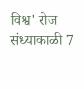विश्व' रोज संध्याकाळी 7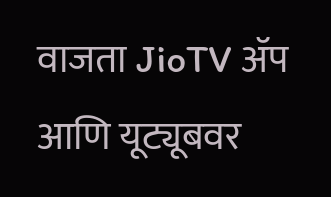वाजता JioTV ॲप आणि यूट्यूबवर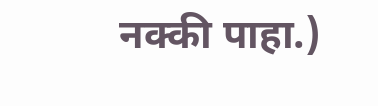नक्की पाहा.)